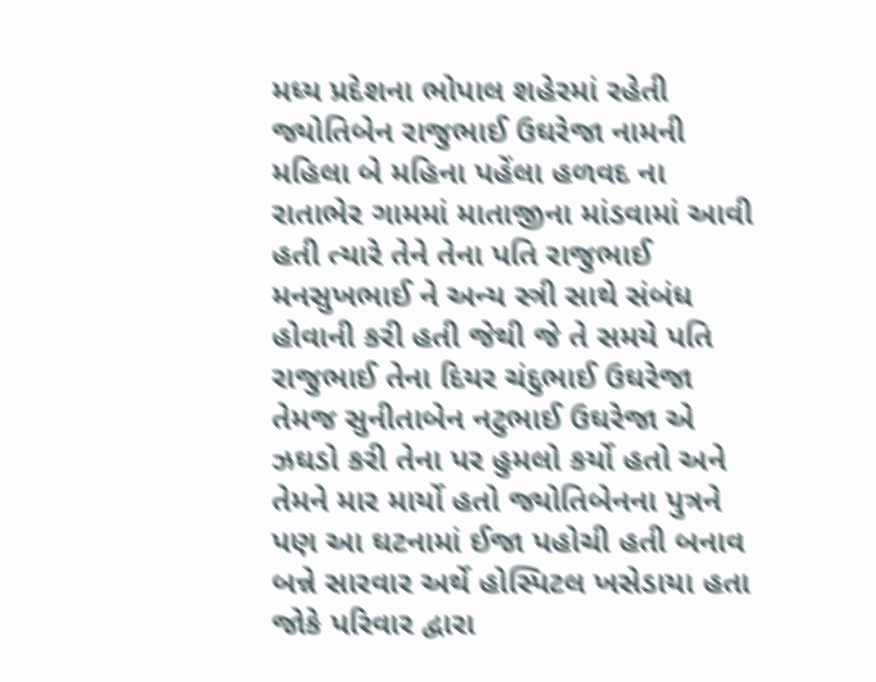મધ્ય પ્રદેશના ભોપાલ શહેરમાં રહેતી જ્યોતિબેન રાજુભાઈ ઉઘરેજા નામની મહિલા બે મહિના પહેંલા હળવદ ના રાતાભેર ગામમાં માતાજીના માંડવામાં આવી હતી ત્યારે તેને તેના પતિ રાજુભાઈ મનસુખભાઈ ને અન્ય સ્ત્રી સાથે સંબંધ હોવાની કરી હતી જેથી જે તે સમયે પતિ રાજુભાઈ તેના દિયર ચંદુભાઈ ઉઘરેજા તેમજ સુનીતાબેન નટુભાઈ ઉઘરેજા એ ઝઘડો કરી તેના પર હુમલો કર્યો હતો અને તેમને માર માર્યો હતો જ્યોતિબેનના પુત્રને પણ આ ઘટનામાં ઈજા પહોચી હતી બનાવ બન્ને સારવાર અર્થે હોસ્પિટલ ખસેડાયા હતા જોકે પરિવાર દ્વારા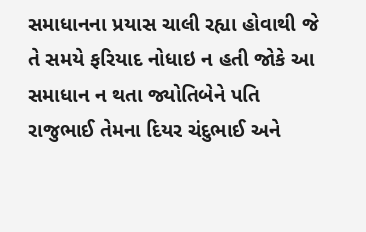સમાધાનના પ્રયાસ ચાલી રહ્યા હોવાથી જે તે સમયે ફરિયાદ નોધાઇ ન હતી જોકે આ સમાધાન ન થતા જ્યોતિબેને પતિ રાજુભાઈ તેમના દિયર ચંદુભાઈ અને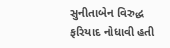સુનીતાબેન વિરુદ્ધ ફરિયાદ નોધાવી હતી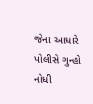જેના આધારે પોલીસે ગુન્હો નોધી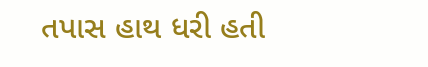તપાસ હાથ ધરી હતી